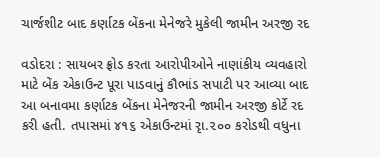ચાર્જશીટ બાદ કર્ણાટક બેંકના મેનેજરે મુકેલી જામીન અરજી રદ

વડોદરા : સાયબર ફ્રોડ કરતા આરોપીઓને નાણાંકીય વ્યવહારો માટે બેંક એકાઉન્ટ પૂરા પાડવાનું કૌભાંડ સપાટી પર આવ્યા બાદ આ બનાવમા કર્ણાટક બેંકના મેનેજરની જામીન અરજી કોર્ટે રદ કરી હતી. તપાસમાં ૪૧૬ એકાઉન્ટમાં રૃા.૨૦૦ કરોડથી વધુના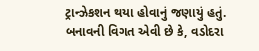ટ્રાન્ઝેકશન થયા હોવાનું જણાયું હતું.
બનાવની વિગત એવી છે કે, વડોદરા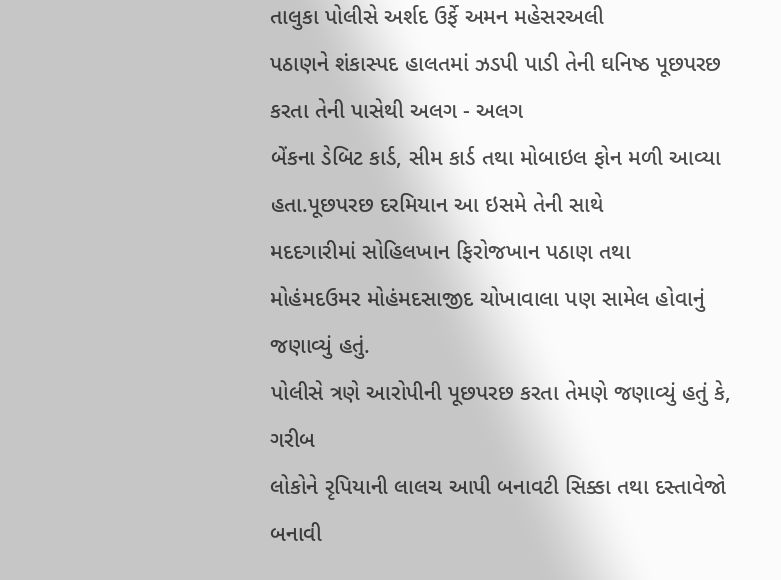તાલુકા પોલીસે અર્શદ ઉર્ફે અમન મહેસરઅલી
પઠાણને શંકાસ્પદ હાલતમાં ઝડપી પાડી તેની ઘનિષ્ઠ પૂછપરછ કરતા તેની પાસેથી અલગ - અલગ
બેંકના ડેબિટ કાર્ડ, સીમ કાર્ડ તથા મોબાઇલ ફોન મળી આવ્યા
હતા.પૂછપરછ દરમિયાન આ ઇસમે તેની સાથે
મદદગારીમાં સોહિલખાન ફિરોજખાન પઠાણ તથા
મોહંમદઉમર મોહંમદસાજીદ ચોખાવાલા પણ સામેલ હોવાનું જણાવ્યું હતું.
પોલીસે ત્રણે આરોપીની પૂછપરછ કરતા તેમણે જણાવ્યું હતું કે, ગરીબ
લોકોને રૃપિયાની લાલચ આપી બનાવટી સિક્કા તથા દસ્તાવેજો બનાવી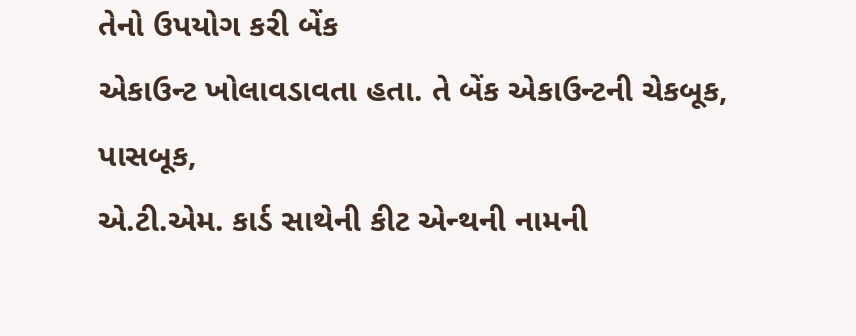તેનો ઉપયોગ કરી બેંક
એકાઉન્ટ ખોલાવડાવતા હતા. તે બેંક એકાઉન્ટની ચેકબૂક, પાસબૂક,
એ.ટી.એમ. કાર્ડ સાથેની કીટ એન્થની નામની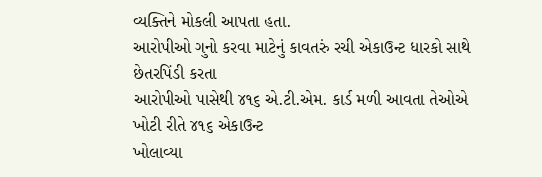વ્યક્તિને મોકલી આપતા હતા.
આરોપીઓ ગુનો કરવા માટેનું કાવતરું રચી એકાઉન્ટ ધારકો સાથે છેતરપિંડી કરતા
આરોપીઓ પાસેથી ૪૧૬ એ.ટી.એમ. કાર્ડ મળી આવતા તેઓએ ખોટી રીતે ૪૧૬ એકાઉન્ટ
ખોલાવ્યા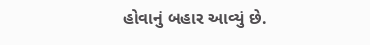હોવાનું બહાર આવ્યું છે.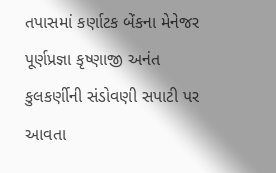તપાસમાં કર્ણાટક બેંકના મેનેજર પૂર્ણપ્રજ્ઞા કૃષ્ણાજી અનંત
કુલકર્ણીની સંડોવણી સપાટી પર આવતા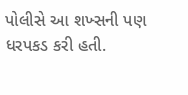પોલીસે આ શખ્સની પણ ધરપકડ કરી હતી.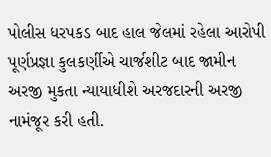પોલીસ ધરપકડ બાદ હાલ જેલમાં રહેલા આરોપી
પૂર્ણપ્રજ્ઞા કુલકર્ણીએ ચાર્જશીટ બાદ જામીન અરજી મુકતા ન્યાયાધીશે અરજદારની અરજી
નામંજૂર કરી હતી.